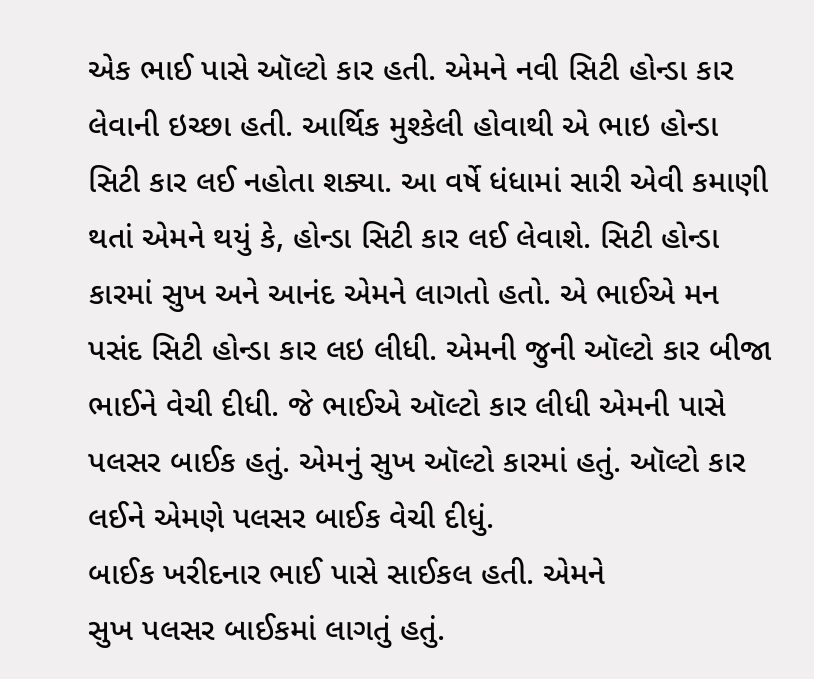એક ભાઈ પાસે ઑલ્ટો કાર હતી. એમને નવી સિટી હોન્ડા કાર લેવાની ઇચ્છા હતી. આર્થિક મુશ્કેલી હોવાથી એ ભાઇ હોન્ડા સિટી કાર લઈ નહોતા શક્યા. આ વર્ષે ધંધામાં સારી એવી કમાણી થતાં એમને થયું કે, હોન્ડા સિટી કાર લઈ લેવાશે. સિટી હોન્ડા કારમાં સુખ અને આનંદ એમને લાગતો હતો. એ ભાઈએ મન પસંદ સિટી હોન્ડા કાર લઇ લીધી. એમની જુની ઑલ્ટો કાર બીજા ભાઈને વેચી દીધી. જે ભાઈએ ઑલ્ટો કાર લીધી એમની પાસે પલસર બાઈક હતું. એમનું સુખ ઑલ્ટો કારમાં હતું. ઑલ્ટો કાર લઈને એમણે પલસર બાઈક વેચી દીધું.
બાઈક ખરીદનાર ભાઈ પાસે સાઈકલ હતી. એમને
સુખ પલસર બાઈકમાં લાગતું હતું.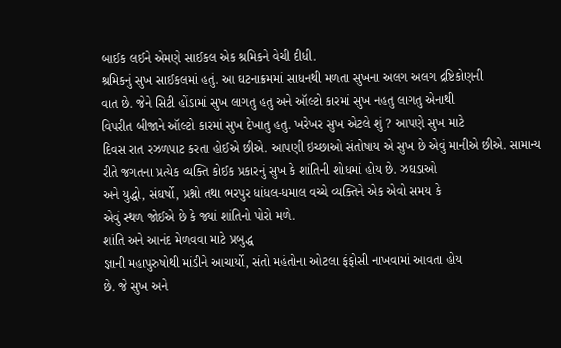બાઈક લઈને એમણે સાઈકલ એક શ્રમિકને વેચી દીધી.
શ્રમિકનું સુખ સાઈકલમાં હતું. આ ઘટનાક્રમમાં સાધનથી મળતા સુખના અલગ અલગ દ્રષ્ટિકોણની
વાત છે. જેને સિટી હોંડામાં સુખ લાગતુ હતુ અને ઑલ્ટો કારમાં સુખ નહતુ લાગતુ એનાથી
વિપરીત બીજાને ઑલ્ટો કારમાં સુખ દેખાતુ હતુ. ખરેખર સુખ એટલે શું ? આપણે સુખ માટે
દિવસ રાત રઝળપાટ કરતા હોઈએ છીએ. આપણી ઇચ્છાઓ સંતોષાય એ સુખ છે એવું માનીએ છીએ. સામાન્ય
રીતે જગતના પ્રત્યેક વ્યક્તિ કોઈક પ્રકારનું સુખ કે શાંતિની શોધમાં હોય છે. ઝઘડાઓ
અને યુદ્ધો, સંઘર્ષો, પ્રશ્નો તથા ભરપુર ધાંધલ-ધમાલ વચ્ચે વ્યક્તિને એક એવો સમય કે
એવું સ્થળ જોઈએ છે કે જ્યાં શાંતિનો પોરો મળે.
શાંતિ અને આનંદ મેળવવા માટે પ્રબુદ્ધ
જ્ઞાની મહાપુરુષોથી માંડીને આચાર્યો, સંતો મહંતોના ઓટલા ફંફોસી નાખવામાં આવતા હોય
છે. જે સુખ અને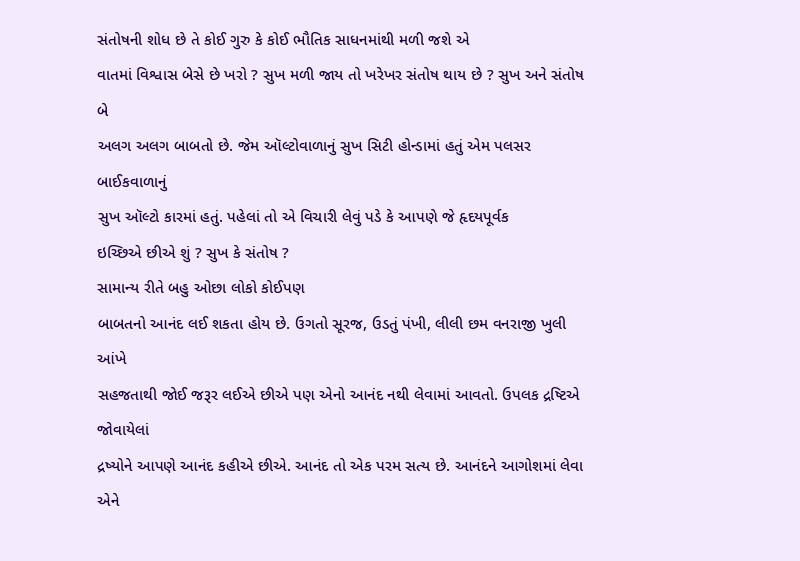સંતોષની શોધ છે તે કોઈ ગુરુ કે કોઈ ભૌતિક સાધનમાંથી મળી જશે એ
વાતમાં વિશ્વાસ બેસે છે ખરો ? સુખ મળી જાય તો ખરેખર સંતોષ થાય છે ? સુખ અને સંતોષ બે
અલગ અલગ બાબતો છે. જેમ ઑલ્ટોવાળાનું સુખ સિટી હોન્ડામાં હતું એમ પલસર બાઈકવાળાનું
સુખ ઑલ્ટો કારમાં હતું. પહેલાં તો એ વિચારી લેવું પડે કે આપણે જે હૃદયપૂર્વક
ઇચ્છિએ છીએ શું ? સુખ કે સંતોષ ?
સામાન્ય રીતે બહુ ઓછા લોકો કોઈપણ
બાબતનો આનંદ લઈ શકતા હોય છે. ઉગતો સૂરજ, ઉડતું પંખી, લીલી છમ વનરાજી ખુલી આંખે
સહજતાથી જોઈ જરૂર લઈએ છીએ પણ એનો આનંદ નથી લેવામાં આવતો. ઉપલક દ્રષ્ટિએ જોવાયેલાં
દ્રષ્યોને આપણે આનંદ કહીએ છીએ. આનંદ તો એક પરમ સત્ય છે. આનંદને આગોશમાં લેવા એને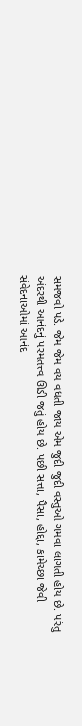સમજવો પડે. જેમ જેમ વય વધતી જાય એમ જુદી જુદી વસ્તુઓ ગમવા લાગતી હોય છે. પરંતુ
અંદરથી આનંદનું પરમતત્ત્વ ઊડી જતું હોય છે. પછી સત્તા, પૈસા, હોદ્દા, કામેચ્છા જેવી
સંવેદનાઓમાં આનંદ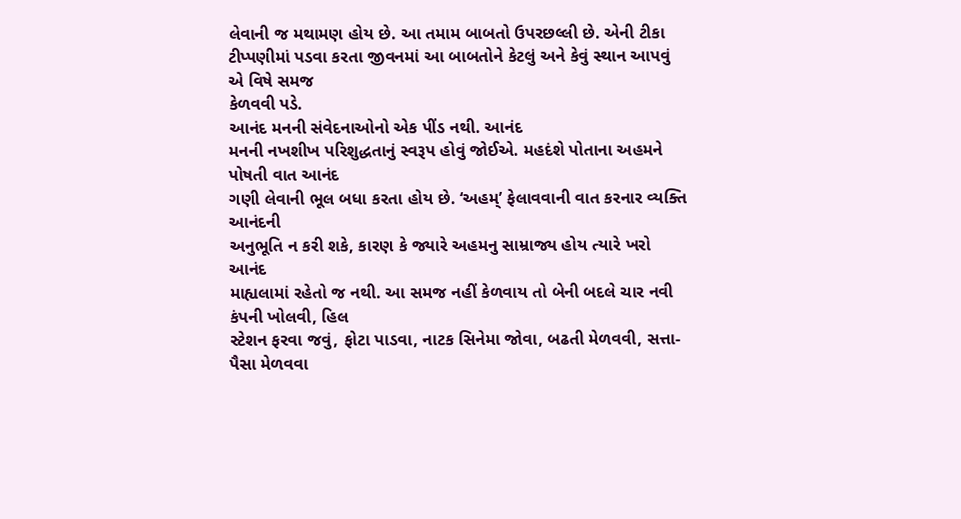લેવાની જ મથામણ હોય છે. આ તમામ બાબતો ઉપરછલ્લી છે. એની ટીકા
ટીપ્પણીમાં પડવા કરતા જીવનમાં આ બાબતોને કેટલું અને કેવું સ્થાન આપવું એ વિષે સમજ
કેળવવી પડે.
આનંદ મનની સંવેદનાઓનો એક પીંડ નથી. આનંદ
મનની નખશીખ પરિશુદ્ધતાનું સ્વરૂપ હોવું જોઈએ. મહદંશે પોતાના અહમને પોષતી વાત આનંદ
ગણી લેવાની ભૂલ બધા કરતા હોય છે. ‘અહમ્’ ફેલાવવાની વાત કરનાર વ્યક્તિ આનંદની
અનુભૂતિ ન કરી શકે, કારણ કે જ્યારે અહમનુ સામ્રાજ્ય હોય ત્યારે ખરો આનંદ
માહ્યલામાં રહેતો જ નથી. આ સમજ નહીં કેળવાય તો બેની બદલે ચાર નવી કંપની ખોલવી, હિલ
સ્ટેશન ફરવા જવું, ફોટા પાડવા, નાટક સિનેમા જોવા, બઢતી મેળવવી, સત્તા-પૈસા મેળવવા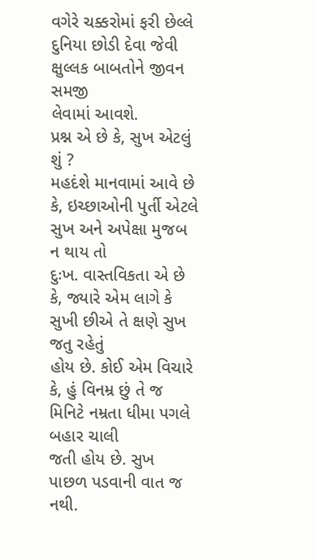વગેરે ચક્કરોમાં ફરી છેલ્લે દુનિયા છોડી દેવા જેવી ક્ષુલ્લક બાબતોને જીવન સમજી
લેવામાં આવશે.
પ્રશ્ન એ છે કે, સુખ એટલું શું ?
મહદંશે માનવામાં આવે છે કે, ઇચ્છાઓની પુર્તી એટલે સુખ અને અપેક્ષા મુજબ ન થાય તો
દુઃખ. વાસ્તવિકતા એ છે કે, જ્યારે એમ લાગે કે સુખી છીએ તે ક્ષણે સુખ જતુ રહેતું
હોય છે. કોઈ એમ વિચારે કે, હું વિનમ્ર છું તે જ મિનિટે નમ્રતા ધીમા પગલે બહાર ચાલી
જતી હોય છે. સુખ પાછળ પડવાની વાત જ નથી.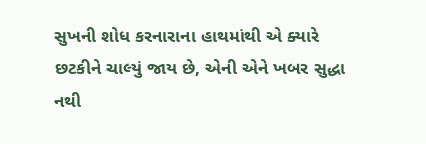સુખની શોધ કરનારાના હાથમાંથી એ ક્યારે
છટકીને ચાલ્યું જાય છે, એની એને ખબર સુદ્ધા નથી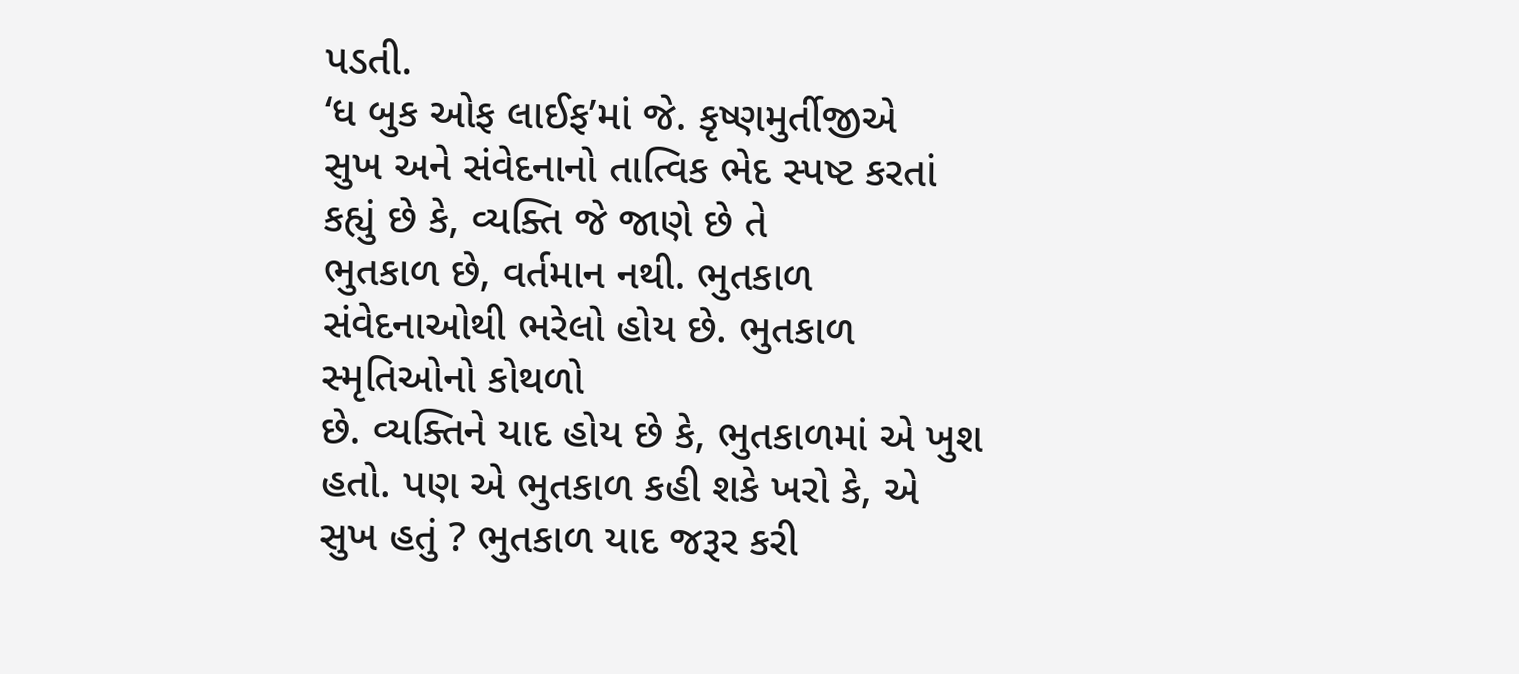પડતી.
‘ધ બુક ઓફ લાઈફ’માં જે. કૃષ્ણમુર્તીજીએ
સુખ અને સંવેદનાનો તાત્વિક ભેદ સ્પષ્ટ કરતાં કહ્યું છે કે, વ્યક્તિ જે જાણે છે તે
ભુતકાળ છે, વર્તમાન નથી. ભુતકાળ સંવેદનાઓથી ભરેલો હોય છે. ભુતકાળ સ્મૃતિઓનો કોથળો
છે. વ્યક્તિને યાદ હોય છે કે, ભુતકાળમાં એ ખુશ હતો. પણ એ ભુતકાળ કહી શકે ખરો કે, એ
સુખ હતું ? ભુતકાળ યાદ જરૂર કરી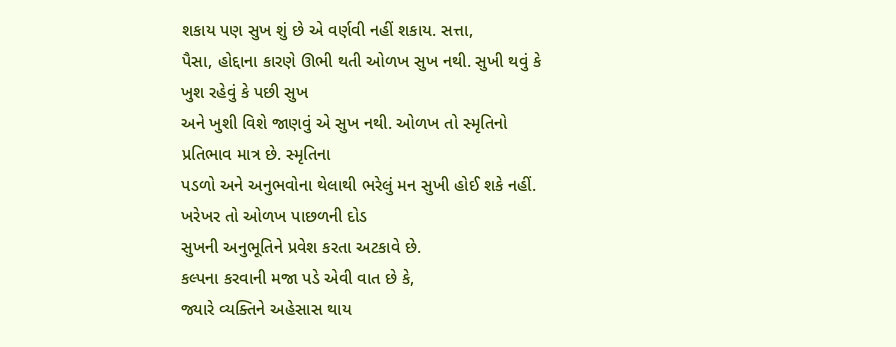શકાય પણ સુખ શું છે એ વર્ણવી નહીં શકાય. સત્તા,
પૈસા, હોદ્દાના કારણે ઊભી થતી ઓળખ સુખ નથી. સુખી થવું કે ખુશ રહેવું કે પછી સુખ
અને ખુશી વિશે જાણવું એ સુખ નથી. ઓળખ તો સ્મૃતિનો પ્રતિભાવ માત્ર છે. સ્મૃતિના
પડળો અને અનુભવોના થેલાથી ભરેલું મન સુખી હોઈ શકે નહીં. ખરેખર તો ઓળખ પાછળની દોડ
સુખની અનુભૂતિને પ્રવેશ કરતા અટકાવે છે.
કલ્પના કરવાની મજા પડે એવી વાત છે કે,
જ્યારે વ્યક્તિને અહેસાસ થાય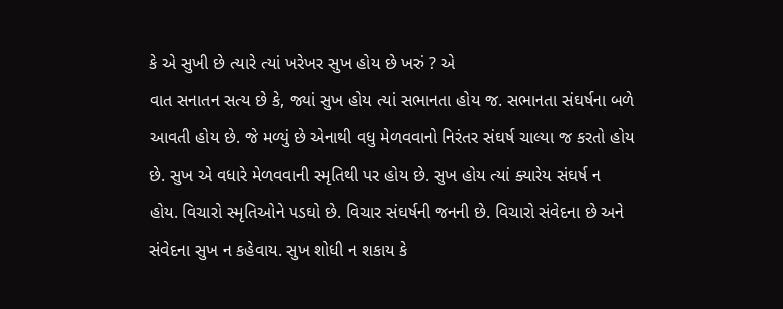કે એ સુખી છે ત્યારે ત્યાં ખરેખર સુખ હોય છે ખરું ? એ
વાત સનાતન સત્ય છે કે, જ્યાં સુખ હોય ત્યાં સભાનતા હોય જ. સભાનતા સંઘર્ષના બળે
આવતી હોય છે. જે મળ્યું છે એનાથી વધુ મેળવવાનો નિરંતર સંઘર્ષ ચાલ્યા જ કરતો હોય
છે. સુખ એ વધારે મેળવવાની સ્મૃતિથી પર હોય છે. સુખ હોય ત્યાં ક્યારેય સંઘર્ષ ન
હોય. વિચારો સ્મૃતિઓને પડઘો છે. વિચાર સંઘર્ષની જનની છે. વિચારો સંવેદના છે અને
સંવેદના સુખ ન કહેવાય. સુખ શોધી ન શકાય કે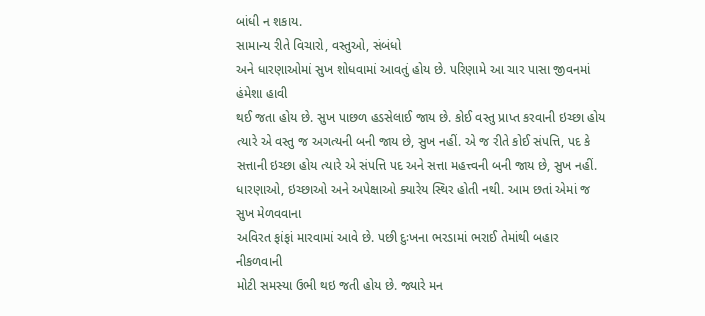બાંધી ન શકાય.
સામાન્ય રીતે વિચારો, વસ્તુઓ, સંબંધો
અને ધારણાઓમાં સુખ શોધવામાં આવતું હોય છે. પરિણામે આ ચાર પાસા જીવનમાં હંમેશા હાવી
થઈ જતા હોય છે. સુખ પાછળ હડસેલાઈ જાય છે. કોઈ વસ્તુ પ્રાપ્ત કરવાની ઇચ્છા હોય
ત્યારે એ વસ્તુ જ અગત્યની બની જાય છે, સુખ નહીં. એ જ રીતે કોઈ સંપત્તિ, પદ કે
સત્તાની ઇચ્છા હોય ત્યારે એ સંપત્તિ પદ અને સત્તા મહત્ત્વની બની જાય છે, સુખ નહીં.
ધારણાઓ, ઇચ્છાઓ અને અપેક્ષાઓ ક્યારેય સ્થિર હોતી નથી. આમ છતાં એમાં જ સુખ મેળવવાના
અવિરત ફાંફાં મારવામાં આવે છે. પછી દુઃખના ભરડામાં ભરાઈ તેમાંથી બહાર નીકળવાની
મોટી સમસ્યા ઉભી થઇ જતી હોય છે. જ્યારે મન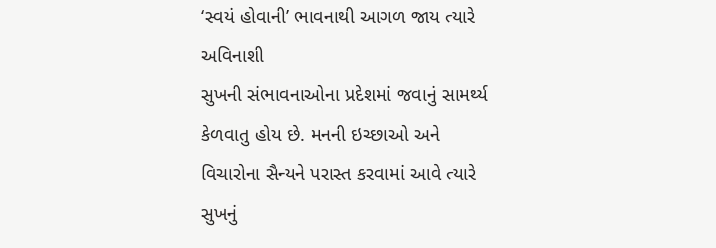‘સ્વયં હોવાની’ ભાવનાથી આગળ જાય ત્યારે અવિનાશી
સુખની સંભાવનાઓના પ્રદેશમાં જવાનું સામર્થ્ય કેળવાતુ હોય છે. મનની ઇચ્છાઓ અને
વિચારોના સૈન્યને પરાસ્ત કરવામાં આવે ત્યારે સુખનું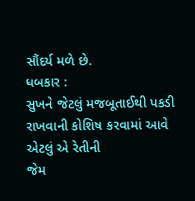સૌંદર્ય મળે છે.
ધબકાર :
સુખને જેટલું મજબૂતાઈથી પકડી રાખવાની કોશિષ કરવામાં આવે એટલું એ રેતીની
જેમ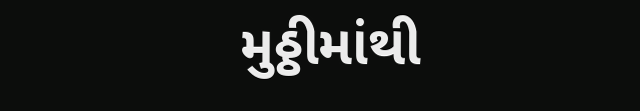મુઠ્ઠીમાંથી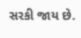સરકી જાય છે.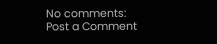No comments:
Post a Comment